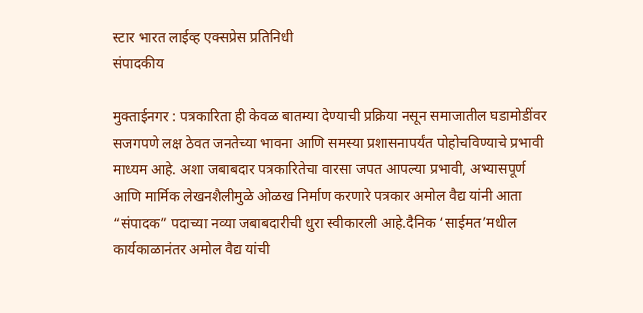स्टार भारत लाईव्ह एक्सप्रेस प्रतिनिधी
संपादकीय

मुक्ताईनगर : पत्रकारिता ही केवळ बातम्या देण्याची प्रक्रिया नसून समाजातील घडामोडींवर सजगपणे लक्ष ठेवत जनतेच्या भावना आणि समस्या प्रशासनापर्यंत पोहोचविण्याचे प्रभावी माध्यम आहे. अशा जबाबदार पत्रकारितेचा वारसा जपत आपल्या प्रभावी, अभ्यासपूर्ण आणि मार्मिक लेखनशैलीमुळे ओळख निर्माण करणारे पत्रकार अमोल वैद्य यांनी आता “संपादक” पदाच्या नव्या जबाबदारीची धुरा स्वीकारली आहे.दैनिक ‘साईमत’मधील कार्यकाळानंतर अमोल वैद्य यांची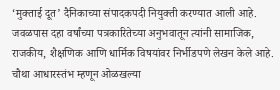‘मुक्ताई दूत’ दैनिकाच्या संपादकपदी नियुक्ती करण्यात आली आहे. जवळपास दहा वर्षांच्या पत्रकारितेच्या अनुभवातून त्यांनी सामाजिक, राजकीय, शैक्षणिक आणि धार्मिक विषयांवर निर्भीडपणे लेखन केले आहे. चौथा आधारस्तंभ म्हणून ओळखल्या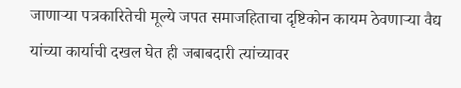जाणाऱ्या पत्रकारितेची मूल्ये जपत समाजहिताचा दृष्टिकोन कायम ठेवणाऱ्या वैद्य यांच्या कार्याची दखल घेत ही जबाबदारी त्यांच्यावर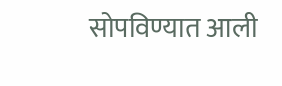सोपविण्यात आली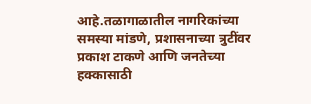आहे.तळागाळातील नागरिकांच्या समस्या मांडणे, प्रशासनाच्या त्रुटींवर प्रकाश टाकणे आणि जनतेच्या हक्कासाठी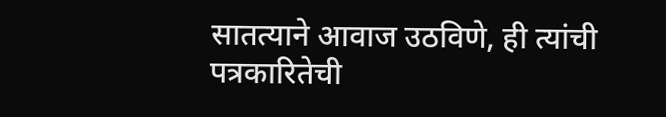सातत्याने आवाज उठविणे, ही त्यांची पत्रकारितेची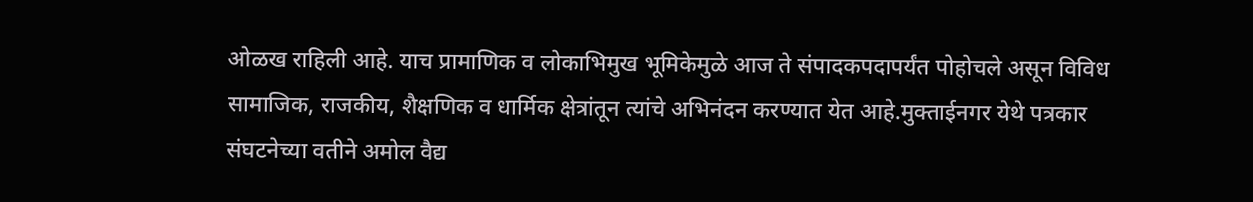ओळख राहिली आहे. याच प्रामाणिक व लोकाभिमुख भूमिकेमुळे आज ते संपादकपदापर्यंत पोहोचले असून विविध सामाजिक, राजकीय, शैक्षणिक व धार्मिक क्षेत्रांतून त्यांचे अभिनंदन करण्यात येत आहे.मुक्ताईनगर येथे पत्रकार संघटनेच्या वतीने अमोल वैद्य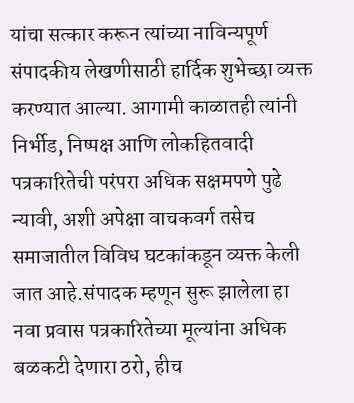यांचा सत्कार करून त्यांच्या नाविन्यपूर्ण संपादकीय लेखणीसाठी हार्दिक शुभेच्छा व्यक्त करण्यात आल्या. आगामी काळातही त्यांनी निर्भीड, निष्पक्ष आणि लोकहितवादी पत्रकारितेची परंपरा अधिक सक्षमपणे पुढे न्यावी, अशी अपेक्षा वाचकवर्ग तसेच समाजातील विविध घटकांकडून व्यक्त केली जात आहे.संपादक म्हणून सुरू झालेला हा नवा प्रवास पत्रकारितेच्या मूल्यांना अधिक बळकटी देणारा ठरो, हीच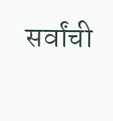सर्वांची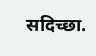सदिच्छा.